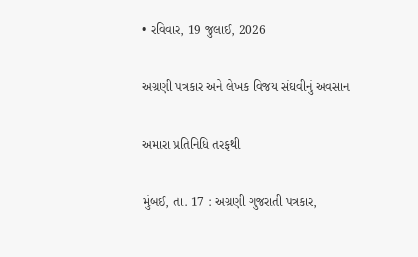• રવિવાર, 19 જુલાઈ, 2026

અગ્રણી પત્રકાર અને લેખક વિજય સંઘવીનું અવસાન

અમારા પ્રતિનિધિ તરફથી

મુંબઈ, તા. 17 : અગ્રણી ગુજરાતી પત્રકાર,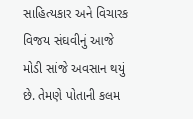સાહિત્યકાર અને વિચારક વિજય સંઘવીનું આજે મોડી સાંજે અવસાન થયું છે. તેમણે પોતાની કલમ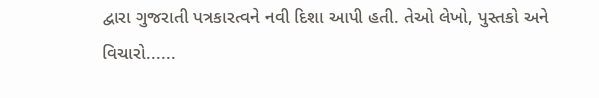દ્વારા ગુજરાતી પત્રકારત્વને નવી દિશા આપી હતી. તેઓ લેખો, પુસ્તકો અને વિચારો......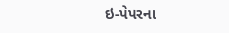ઇ-પેપરના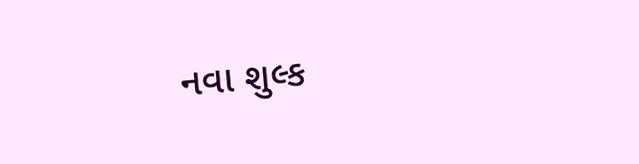નવા શુલ્ક